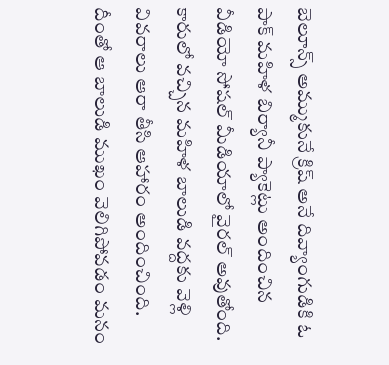బెలూన్స్ అమ్ముకునే క్రిష్ అనే దివ్యాంగుడికి ఓ పాక్ మహిళ బిర్యానీ ప్యాకెట్లు అందించిన వీడియో సోషల్ మీడియాలో వైరల్ అవుతోంది. కారులో వచ్చిన మహిళ బాలుడి వద్దకు వెళ్లి వివరాలు ఆరా తీసి ఆహారం అందించింది. దీంతో ఆ బాలుడి ముఖం వెలిగిపోవడం మనం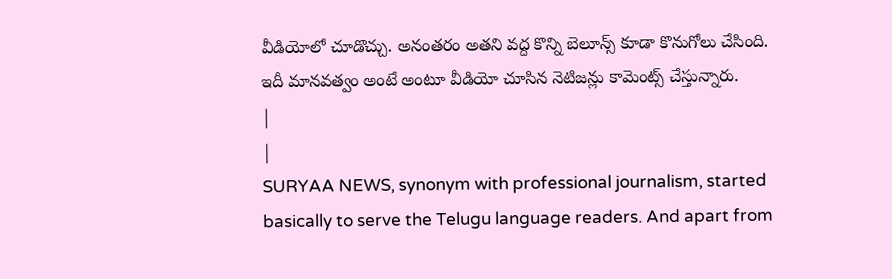వీడియోలో చూడొచ్చు. అనంతరం అతని వద్ద కొన్ని బెలూన్స్ కూడా కొనుగోలు చేసింది. ఇదీ మానవత్వం అంటే అంటూ వీడియో చూసిన నెటిజన్లు కామెంట్స్ చేస్తున్నారు.
|
|
SURYAA NEWS, synonym with professional journalism, started basically to serve the Telugu language readers. And apart from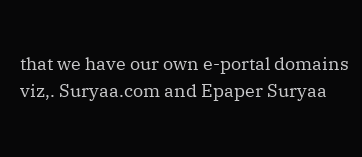that we have our own e-portal domains viz,. Suryaa.com and Epaper Suryaa